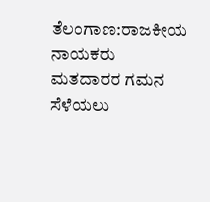ತೆಲಂಗಾಣ:ರಾಜಕೀಯ ನಾಯಕರು ಮತದಾರರ ಗಮನ ಸೆಳೆಯಲು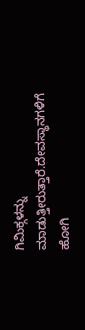ಗಿಮಿಕ್ಗಳನ್ನು ಮಾಡುತ್ತೀರುತ್ತಾರೆ.ದೇವಸ್ಥಾನಗಳಿಗೆ ಹೋಗಿ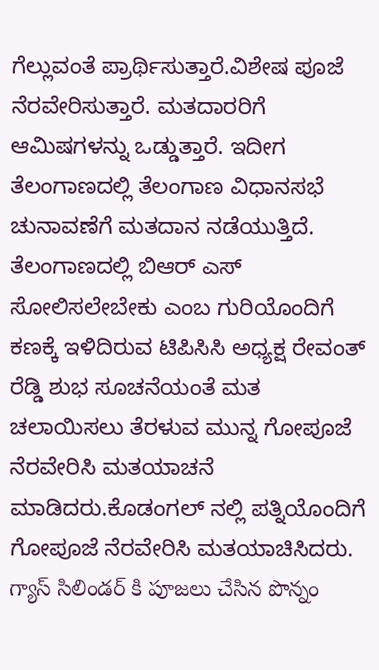ಗೆಲ್ಲುವಂತೆ ಪ್ರಾರ್ಥಿಸುತ್ತಾರೆ.ವಿಶೇಷ ಪೂಜೆ ನೆರವೇರಿಸುತ್ತಾರೆ. ಮತದಾರರಿಗೆ ಆಮಿಷಗಳನ್ನು ಒಡ್ಡುತ್ತಾರೆ. ಇದೀಗ ತೆಲಂಗಾಣದಲ್ಲಿ ತೆಲಂಗಾಣ ವಿಧಾನಸಭೆ ಚುನಾವಣೆಗೆ ಮತದಾನ ನಡೆಯುತ್ತಿದೆ.
ತೆಲಂಗಾಣದಲ್ಲಿ ಬಿಆರ್ ಎಸ್ ಸೋಲಿಸಲೇಬೇಕು ಎಂಬ ಗುರಿಯೊಂದಿಗೆ ಕಣಕ್ಕೆ ಇಳಿದಿರುವ ಟಿಪಿಸಿಸಿ ಅಧ್ಯಕ್ಷ ರೇವಂತ್ ರೆಡ್ಡಿ ಶುಭ ಸೂಚನೆಯಂತೆ ಮತ ಚಲಾಯಿಸಲು ತೆರಳುವ ಮುನ್ನ ಗೋಪೂಜೆ ನೆರವೇರಿಸಿ ಮತಯಾಚನೆ ಮಾಡಿದರು.ಕೊಡಂಗಲ್ ನಲ್ಲಿ ಪತ್ನಿಯೊಂದಿಗೆ ಗೋಪೂಜೆ ನೆರವೇರಿಸಿ ಮತಯಾಚಿಸಿದರು.
గ్యాస్ సిలిండర్ కి పూజలు చేసిన పొన్నం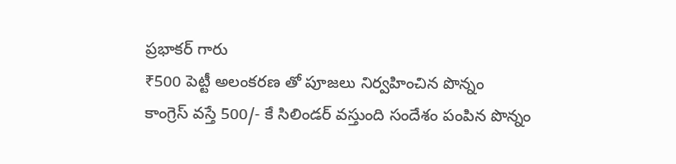ప్రభాకర్ గారు
₹500 పెట్టీ అలంకరణ తో పూజలు నిర్వహించిన పొన్నం
కాంగ్రెస్ వస్తే 500/- కే సిలిండర్ వస్తుంది సందేశం పంపిన పొన్నం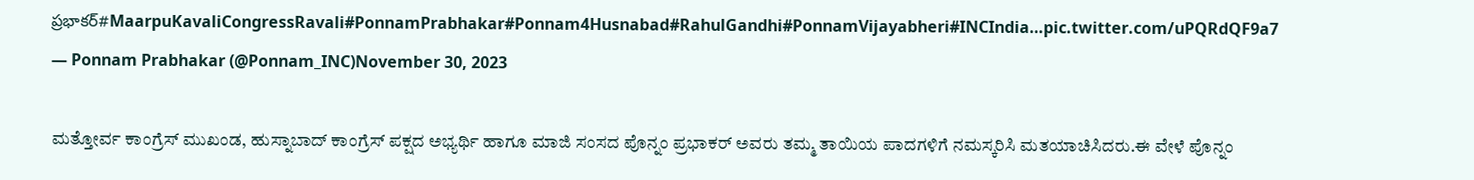ప్రభాకర్#MaarpuKavaliCongressRavali#PonnamPrabhakar#Ponnam4Husnabad#RahulGandhi#PonnamVijayabheri#INCIndia…pic.twitter.com/uPQRdQF9a7
— Ponnam Prabhakar (@Ponnam_INC)November 30, 2023

ಮತ್ತೋರ್ವ ಕಾಂಗ್ರೆಸ್ ಮುಖಂಡ, ಹುಸ್ನಾಬಾದ್ ಕಾಂಗ್ರೆಸ್ ಪಕ್ಷದ ಅಭ್ಯರ್ಥಿ ಹಾಗೂ ಮಾಜಿ ಸಂಸದ ಪೊನ್ನಂ ಪ್ರಭಾಕರ್ ಅವರು ತಮ್ಮ ತಾಯಿಯ ಪಾದಗಳಿಗೆ ನಮಸ್ಕರಿಸಿ ಮತಯಾಚಿಸಿದರು.ಈ ವೇಳೆ ಪೊನ್ನಂ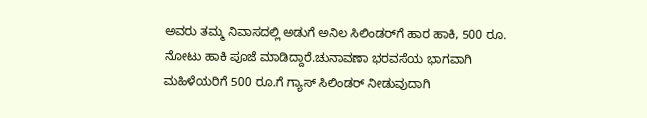ಅವರು ತಮ್ಮ ನಿವಾಸದಲ್ಲಿ ಅಡುಗೆ ಅನಿಲ ಸಿಲಿಂಡರ್‌ಗೆ ಹಾರ ಹಾಕಿ, 500 ರೂ. ನೋಟು ಹಾಕಿ ಪೂಜೆ ಮಾಡಿದ್ದಾರೆ.ಚುನಾವಣಾ ಭರವಸೆಯ ಭಾಗವಾಗಿ ಮಹಿಳೆಯರಿಗೆ 500 ರೂ.ಗೆ ಗ್ಯಾಸ್ ಸಿಲಿಂಡರ್ ನೀಡುವುದಾಗಿ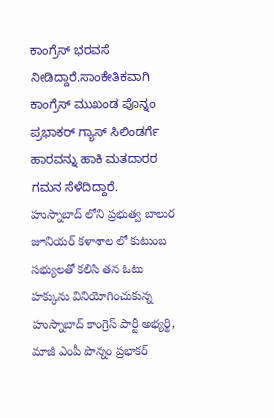ಕಾಂಗ್ರೆಸ್ ಭರವಸೆ ನೀಡಿದ್ದಾರೆ.ಸಾಂಕೇತಿಕವಾಗಿ ಕಾಂಗ್ರೆಸ್ ಮುಖಂಡ ಪೊನ್ನಂ ಪ್ರಭಾಕರ್ ಗ್ಯಾಸ್ ಸಿಲಿಂಡರ್ಗೆ ಹಾರವನ್ನು ಹಾಕಿ ಮತದಾರರ ಗಮನ ಸೆಳೆದಿದ್ದಾರೆ.
హుస్నాబాద్ లోని ప్రభుత్వ బాలుర జూనియర్ కళాశాల లో కుటుంబ సభ్యులతో కలిసి తన ఓటు హక్కును వినియోగించుకున్న హుస్నాబాద్ కాంగ్రెస్ పార్టీ అభ్యర్థి, మాజీ ఎంపీ పొన్నం ప్రభాకర్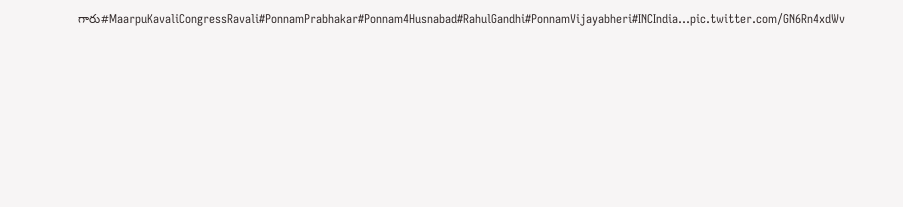గారు#MaarpuKavaliCongressRavali#PonnamPrabhakar#Ponnam4Husnabad#RahulGandhi#PonnamVijayabheri#INCIndia…pic.twitter.com/GN6Rn4xdWv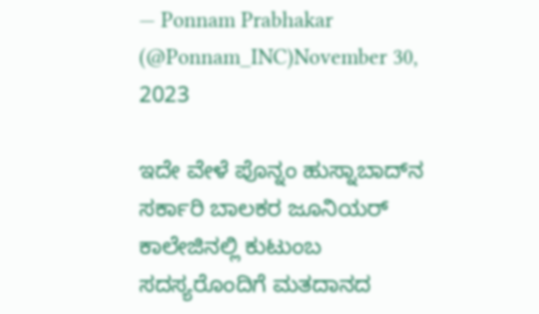— Ponnam Prabhakar (@Ponnam_INC)November 30, 2023

ಇದೇ ವೇಳೆ ಪೊನ್ನಂ ಹುಸ್ನಾಬಾದ್‌ನ ಸರ್ಕಾರಿ ಬಾಲಕರ ಜೂನಿಯರ್ ಕಾಲೇಜಿನಲ್ಲಿ ಕುಟುಂಬ ಸದಸ್ಯರೊಂದಿಗೆ ಮತದಾನದ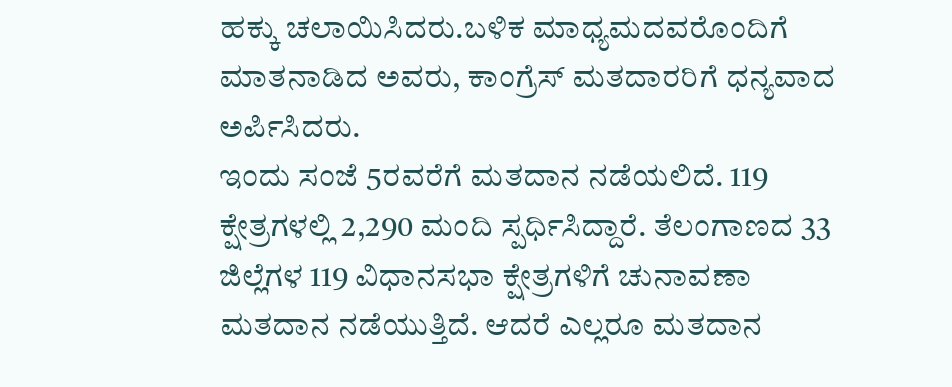ಹಕ್ಕು ಚಲಾಯಿಸಿದರು.ಬಳಿಕ ಮಾಧ್ಯಮದವರೊಂದಿಗೆ ಮಾತನಾಡಿದ ಅವರು, ಕಾಂಗ್ರೆಸ್ ಮತದಾರರಿಗೆ ಧನ್ಯವಾದ ಅರ್ಪಿಸಿದರು.
ಇಂದು ಸಂಜೆ 5ರವರೆಗೆ ಮತದಾನ ನಡೆಯಲಿದೆ. 119 ಕ್ಷೇತ್ರಗಳಲ್ಲಿ 2,290 ಮಂದಿ ಸ್ಪರ್ಧಿಸಿದ್ದಾರೆ. ತೆಲಂಗಾಣದ 33 ಜಿಲ್ಲೆಗಳ 119 ವಿಧಾನಸಭಾ ಕ್ಷೇತ್ರಗಳಿಗೆ ಚುನಾವಣಾ ಮತದಾನ ನಡೆಯುತ್ತಿದೆ. ಆದರೆ ಎಲ್ಲರೂ ಮತದಾನ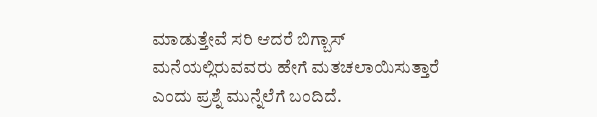ಮಾಡುತ್ತೇವೆ ಸರಿ ಆದರೆ ಬಿಗ್ಬಾಸ್ ಮನೆಯಲ್ಲಿರುವವರು ಹೇಗೆ ಮತಚಲಾಯಿಸುತ್ತಾರೆ ಎಂದು ಪ್ರಶ್ನೆ ಮುನ್ನೆಲೆಗೆ ಬಂದಿದೆ.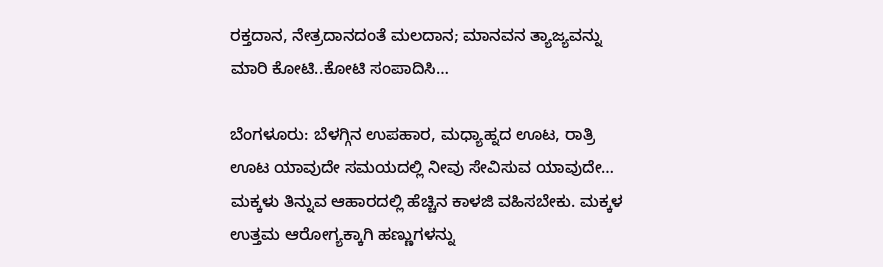ರಕ್ತದಾನ, ನೇತ್ರದಾನದಂತೆ ಮಲದಾನ; ಮಾನವನ ತ್ಯಾಜ್ಯವನ್ನು ಮಾರಿ ಕೋಟಿ..ಕೋಟಿ ಸಂಪಾದಿಸಿ…

ಬೆಂಗಳೂರು: ಬೆಳಗ್ಗಿನ ಉಪಹಾರ, ಮಧ್ಯಾಹ್ನದ ಊಟ, ರಾತ್ರಿ ಊಟ ಯಾವುದೇ ಸಮಯದಲ್ಲಿ ನೀವು ಸೇವಿಸುವ ಯಾವುದೇ…
ಮಕ್ಕಳು ತಿನ್ನುವ ಆಹಾರದಲ್ಲಿ ಹೆಚ್ಚಿನ ಕಾಳಜಿ ವಹಿಸಬೇಕು. ಮಕ್ಕಳ ಉತ್ತಮ ಆರೋಗ್ಯಕ್ಕಾಗಿ ಹಣ್ಣುಗಳನ್ನು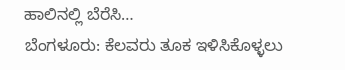ಹಾಲಿನಲ್ಲಿ ಬೆರೆಸಿ…
ಬೆಂಗಳೂರು: ಕೆಲವರು ತೂಕ ಇಳಿಸಿಕೊಳ್ಳಲು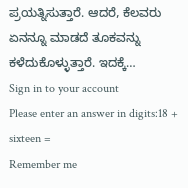ಪ್ರಯತ್ನಿಸುತ್ತಾರೆ. ಆದರೆ, ಕೆಲವರು ಏನನ್ನೂ ಮಾಡದೆ ತೂಕವನ್ನು ಕಳೆದುಕೊಳ್ಳುತ್ತಾರೆ. ಇದಕ್ಕೆ…
Sign in to your account
Please enter an answer in digits:18 + sixteen =
Remember me